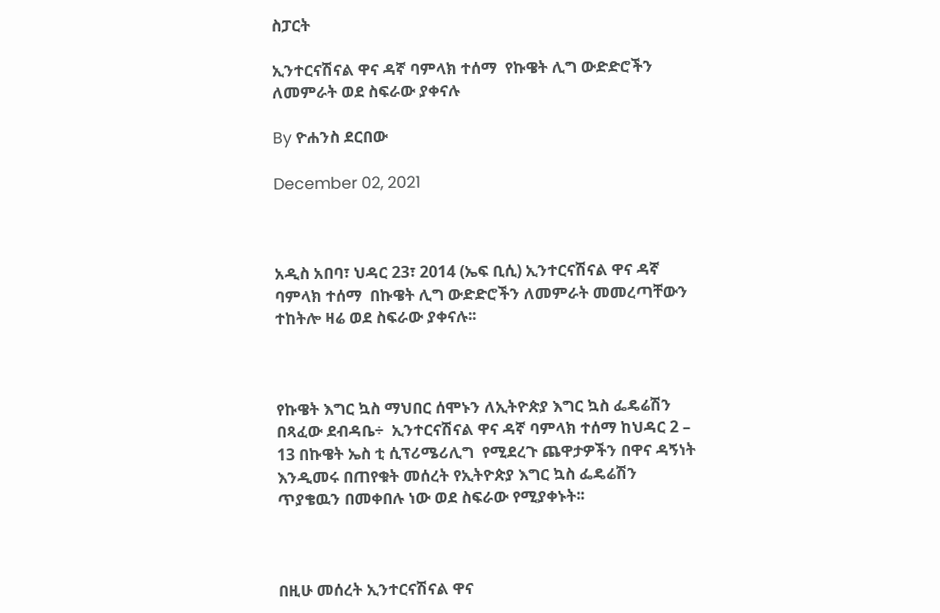ስፓርት

ኢንተርናሽናል ዋና ዳኛ ባምላክ ተሰማ  የኩዌት ሊግ ውድድሮችን ለመምራት ወደ ስፍራው ያቀናሉ

By ዮሐንስ ደርበው

December 02, 2021



አዲስ አበባ፣ ህዳር 23፣ 2014 (ኤፍ ቢሲ) ኢንተርናሽናል ዋና ዳኛ ባምላክ ተሰማ  በኩዌት ሊግ ውድድሮችን ለመምራት መመረጣቸውን ተከትሎ ዛሬ ወደ ስፍራው ያቀናሉ፡፡



የኩዌት እግር ኳስ ማህበር ሰሞኑን ለኢትዮጵያ እግር ኳስ ፌዴሬሽን በጻፈው ደብዳቤ÷  ኢንተርናሽናል ዋና ዳኛ ባምላክ ተሰማ ከህዳር 2 – 13 በኩዌት ኤስ ቲ ሲፕሪሜሪሊግ  የሚደረጉ ጨዋታዎችን በዋና ዳኝነት እንዲመሩ በጠየቁት መሰረት የኢትዮጵያ እግር ኳስ ፌዴሬሽን ጥያቄዉን በመቀበሉ ነው ወደ ስፍራው የሚያቀኑት፡፡



በዚሁ መሰረት ኢንተርናሽናል ዋና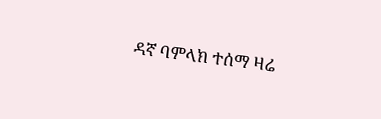ዳኛ ባምላክ ተሰማ ዛሬ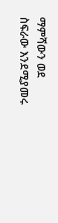ማምሻውን ወደ ስፍራው እንደሚያመሩ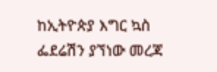ከኢትዮጵያ እግር ኳስ ፌደሬሽን ያኘነው መረጃ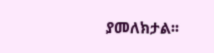ያመለክታል፡፡